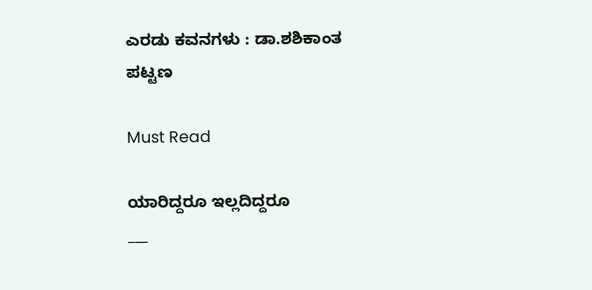ಎರಡು ಕವನಗಳು : ಡಾ.ಶಶಿಕಾಂತ ಪಟ್ಟಣ

Must Read

ಯಾರಿದ್ದರೂ ಇಲ್ಲದಿದ್ದರೂ
___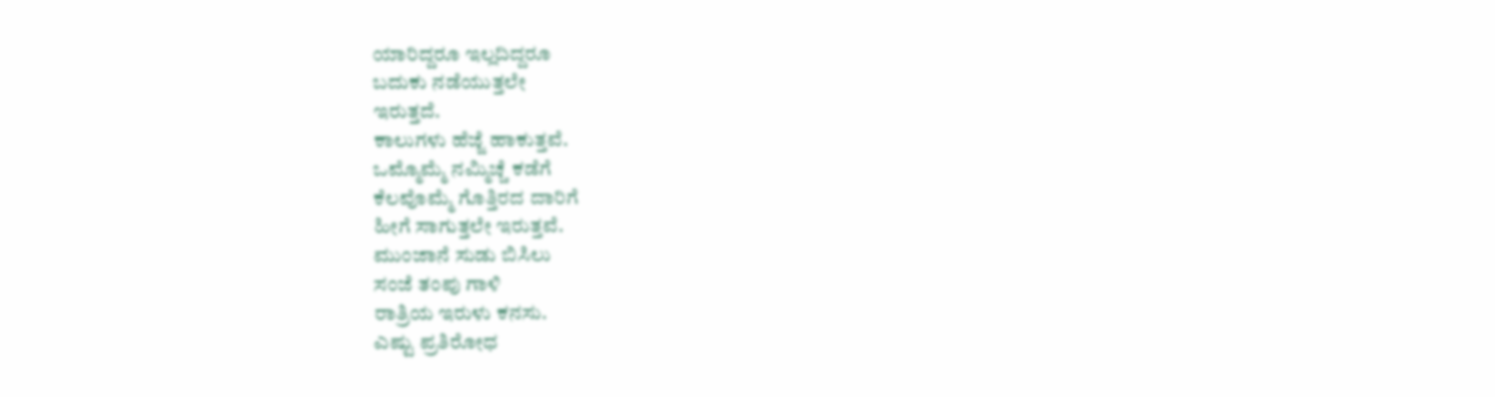ಯಾರಿದ್ದರೂ ಇಲ್ಲದಿದ್ದರೂ
ಬದುಕು ನಡೆಯುತ್ತಲೇ
ಇರುತ್ತದೆ.
ಕಾಲುಗಳು ಹೆಜ್ಜೆ ಹಾಕುತ್ತವೆ.
ಒಮ್ಮೊಮ್ಮೆ ನಮ್ಮಿಚ್ಚೆ ಕಡೆಗೆ
ಕೆಲವೊಮ್ಮೆ ಗೊತ್ತಿರದ ದಾರಿಗೆ
ಹೀಗೆ ಸಾಗುತ್ತಲೇ ಇರುತ್ತವೆ.
ಮುಂಜಾನೆ ಸುಡು ಬಿಸಿಲು
ಸಂಜೆ ತಂಪು ಗಾಳಿ
ರಾತ್ರಿಯ ಇರುಳು ಕನಸು.
ಎಷ್ಟು ಪ್ರತಿರೋಧ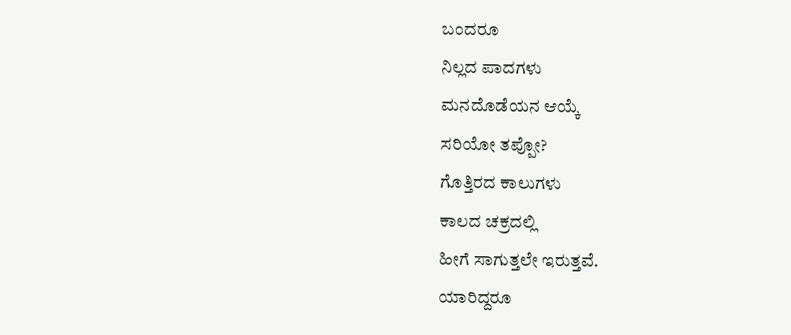ಬಂದರೂ
ನಿಲ್ಲದ ಪಾದಗಳು
ಮನದೊಡೆಯನ ಆಯ್ಕೆ
ಸರಿಯೋ ತಪ್ಪೋ?
ಗೊತ್ತಿರದ ಕಾಲುಗಳು
ಕಾಲದ ಚಕ್ರದಲ್ಲಿ
ಹೀಗೆ ಸಾಗುತ್ತಲೇ ಇರುತ್ತವೆ.
ಯಾರಿದ್ದರೂ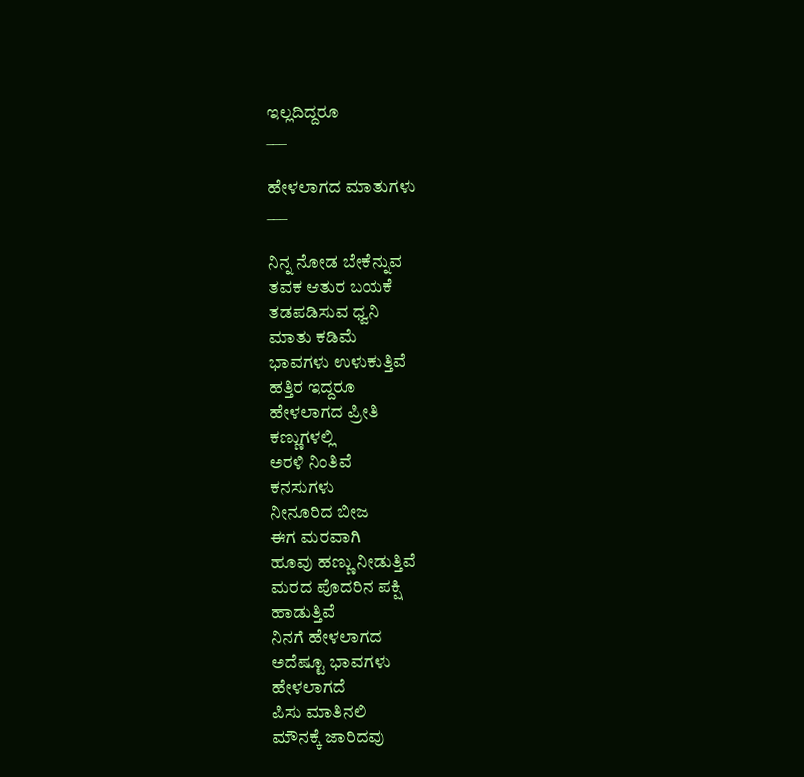ಇಲ್ಲದಿದ್ದರೂ
___

ಹೇಳಲಾಗದ ಮಾತುಗಳು
___

ನಿನ್ನ ನೋಡ ಬೇಕೆನ್ನುವ
ತವಕ ಆತುರ ಬಯಕೆ
ತಡಪಡಿಸುವ ಧ್ವನಿ
ಮಾತು ಕಡಿಮೆ
ಭಾವಗಳು ಉಳುಕುತ್ತಿವೆ
ಹತ್ತಿರ ಇದ್ದರೂ
ಹೇಳಲಾಗದ ಪ್ರೀತಿ
ಕಣ್ಣುಗಳಲ್ಲಿ
ಅರಳಿ ನಿಂತಿವೆ
ಕನಸುಗಳು
ನೀನೂರಿದ ಬೀಜ
ಈಗ ಮರವಾಗಿ
ಹೂವು ಹಣ್ಣು ನೀಡುತ್ತಿವೆ
ಮರದ ಪೊದರಿನ ಪಕ್ಷಿ
ಹಾಡುತ್ತಿವೆ
ನಿನಗೆ ಹೇಳಲಾಗದ
ಅದೆಷ್ಟೂ ಭಾವಗಳು
ಹೇಳಲಾಗದೆ
ಪಿಸು ಮಾತಿನಲಿ
ಮೌನಕ್ಕೆ ಜಾರಿದವು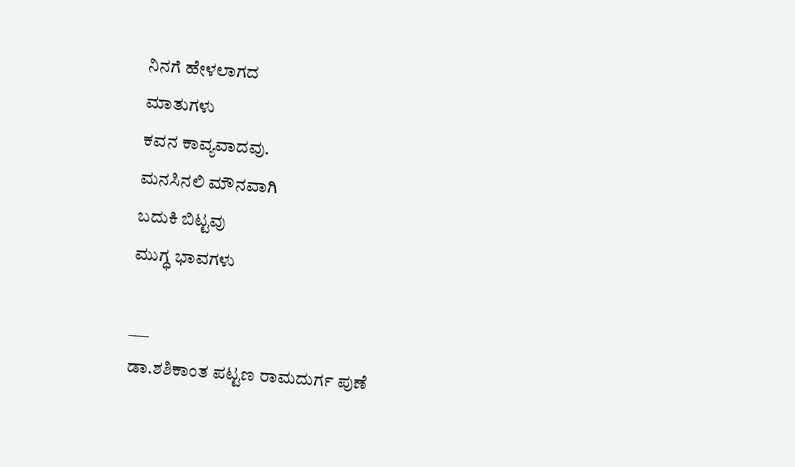ನಿನಗೆ ಹೇಳಲಾಗದ
ಮಾತುಗಳು
ಕವನ ಕಾವ್ಯವಾದವು.
ಮನಸಿನಲಿ ಮೌನವಾಗಿ
ಬದುಕಿ ಬಿಟ್ಟವು
ಮುಗ್ಧ ಭಾವಗಳು

___
ಡಾ.ಶಶಿಕಾಂತ ಪಟ್ಟಣ ರಾಮದುರ್ಗ ಪುಣೆ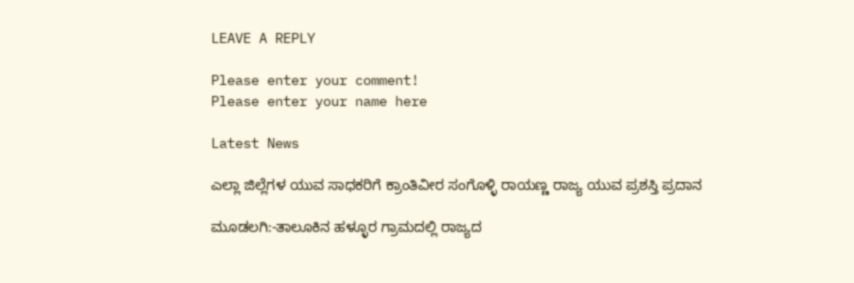LEAVE A REPLY

Please enter your comment!
Please enter your name here

Latest News

ಎಲ್ಲಾ ಜಿಲ್ಲೆಗಳ ಯುವ ಸಾಧಕರಿಗೆ ಕ್ರಾಂತಿವೀರ ಸಂಗೊಳ್ಳಿ ರಾಯಣ್ಣ ರಾಜ್ಯ ಯುವ ಪ್ರಶಸ್ತಿ ಪ್ರದಾನ

ಮೂಡಲಗಿ:-ತಾಲೂಕಿನ ಹಳ್ಳೂರ ಗ್ರಾಮದಲ್ಲಿ ರಾಜ್ಯದ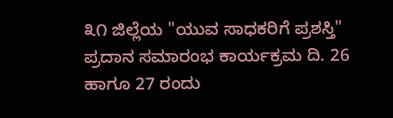೩೧ ಜಿಲ್ಲೆಯ "ಯುವ ಸಾಧಕರಿಗೆ ಪ್ರಶಸ್ತಿ" ಪ್ರದಾನ ಸಮಾರಂಭ ಕಾರ್ಯಕ್ರಮ ದಿ. 26 ಹಾಗೂ 27 ರಂದು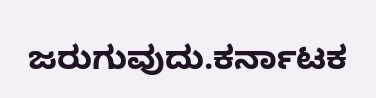ಜರುಗುವುದು.ಕರ್ನಾಟಕ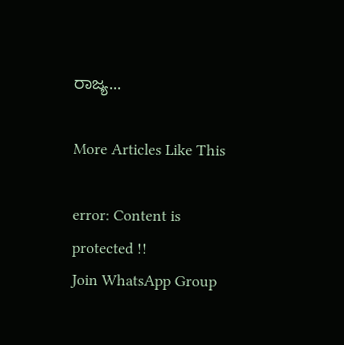ರಾಜ್ಯ...

More Articles Like This

error: Content is protected !!
Join WhatsApp Group